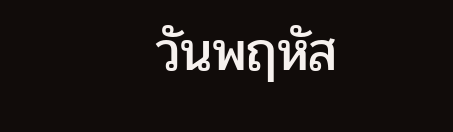วันพฤหัส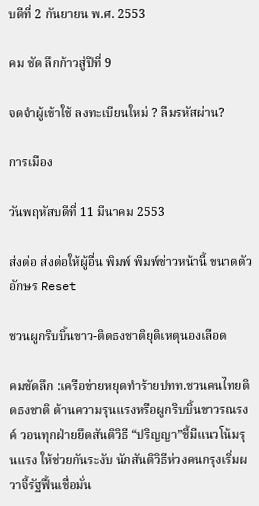บดีที่ 2 กันยายน พ.ศ. 2553

คม ชัด ลึกก้าวสู่ปีที่ 9

จดจำผู้เข้าใช้ ลงทะเบียนใหม่ ? ลืมรหัสผ่าน?

การเมือง

วันพฤหัสบดีที่ 11 มีนาคม 2553

ส่งต่อ ส่งต่อให้ผู้อื่น พิมพ์ พิมพ์ข่าวหน้านี้ ขนาดตัวอักษร Reset

ชวนผูกริบบิ้นขาว-ติดธงชาติยุติเหตุนองเลือด

คมชัดลึก :เครือข่ายหยุดทำร้ายปทท.ชวนคนไทยติดธงชาติ ต้านความรุนแรงหรือผูกริบบิ้นขาวรณรงค์ วอนทุกฝ่ายยึดสันติวิธี “ปริญญา”ชี้มีแนวโน้มรุนแรง ให้ช่วยกันระงับ นักสันติวิธีห่วงคนกรุงเริ่มผวาจี้รัฐฟื้นเชื่อมั่น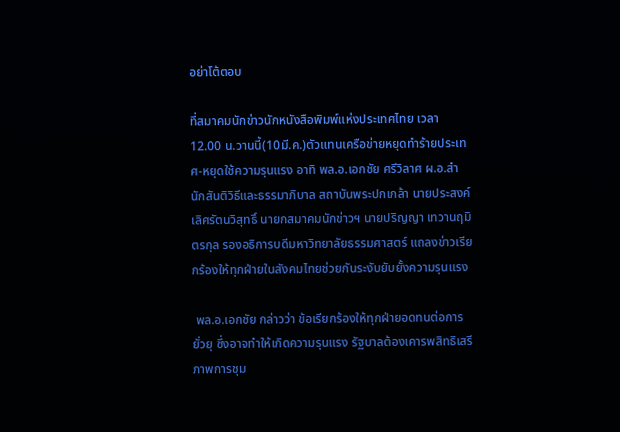อย่าโต้ตอบ

ที่สมาคมนักข่าวนักหนังสือพิมพ์แห่งประเทศไทย เวลา 12.00 น.วานนี้(10มี.ค.)ตัวแทนเครือข่ายหยุดทำร้ายประเทศ-หยุดใช้ความรุนแรง อาทิ พล.อ.เอกชัย ศรีวิลาศ ผ.อ.สำนักสันติวิธีและธรรมาภิบาล สถาบันพระปกเกล้า นายประสงค์ เลิศรัตนวิสุทธิ์ นายกสมาคมนักข่าวฯ นายปริญญา เทวานฤมิตรกุล รองอธิการบดีมหาวิทยาลัยธรรมศาสตร์ แถลงข่าวเรียกร้องให้ทุกฝ่ายในสังคมไทยช่วยกันระงับยับยั้งความรุนแรง

 พล.อ.เอกชัย กล่าวว่า ข้อเรียกร้องให้ทุกฝ่ายอดทนต่อการยั่วยุ ซึ่งอาจทำให้เกิดความรุนแรง รัฐบาลต้องเคารพสิทธิเสรีภาพการชุม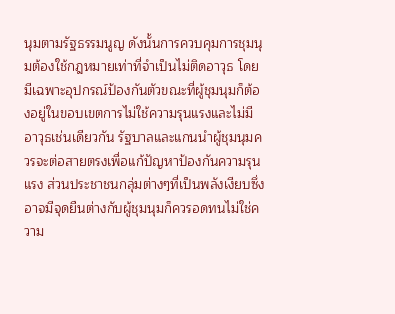นุมตามรัฐธรรมนูญ ดังนั้นการควบคุมการชุมนุมต้องใช้กฎหมายเท่าที่จำเป็นไม่ติดอาวุธ โดยมีเฉพาะอุปกรณ์ป้องกันตัวขณะที่ผู้ชุมนุมก็ต้องอยู่ในขอบเขตการไม่ใช้ความรุนแรงและไม่มีอาวุธเช่นเดียวกัน รัฐบาลและแกนนำผู้ชุมนุมควรจะต่อสายตรงเพื่อแก้ปัญหาป้องกันความรุนแรง ส่วนประชาชนกลุ่มต่างๆที่เป็นพลังเงียบซึ่งอาจมีจุดยืนต่างกับผู้ชุมนุมก็ควรอดทนไม่ใช่ความ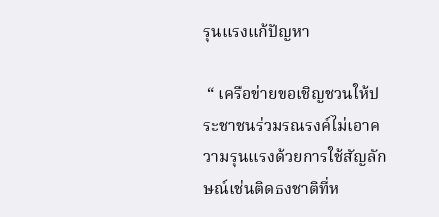รุนแรงแก้ปัญหา

 “ เครือข่ายขอเชิญชวนให้ประชาชนร่วมรณรงค์ไม่เอาความรุนแรงด้วยการใช้สัญลักษณ์เช่นติดธงชาติที่ห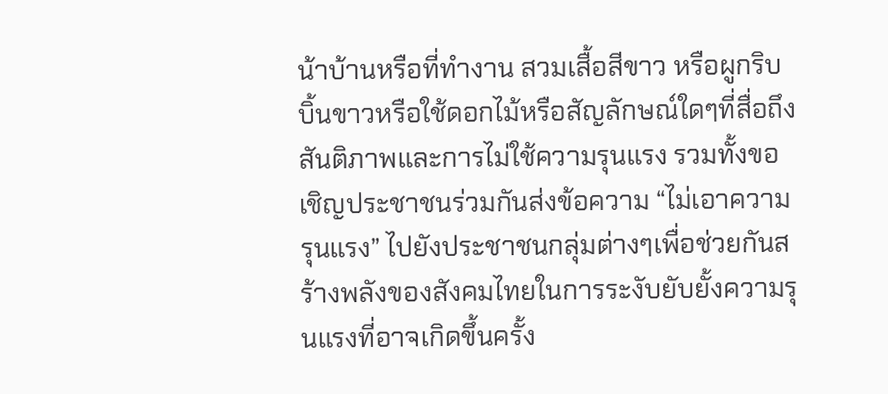น้าบ้านหรือที่ทำงาน สวมเสื้อสีขาว หรือผูกริบบิ้นขาวหรือใช้ดอกไม้หรือสัญลักษณ์ใดๆที่สื่อถึงสันติภาพและการไม่ใช้ความรุนแรง รวมทั้งขอเชิญประชาชนร่วมกันส่งข้อความ “ไม่เอาความรุนแรง” ไปยังประชาชนกลุ่มต่างๆเพื่อช่วยกันสร้างพลังของสังคมไทยในการระงับยับยั้งความรุนแรงที่อาจเกิดขึ้นครั้ง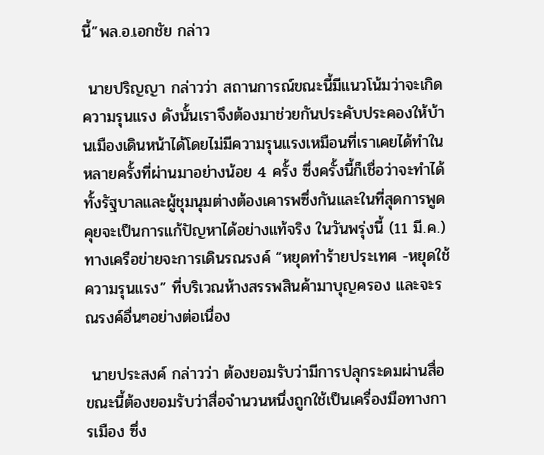นี้”พล.อ.เอกชัย กล่าว

 นายปริญญา กล่าวว่า สถานการณ์ขณะนี้มีแนวโน้มว่าจะเกิดความรุนแรง ดังนั้นเราจึงต้องมาช่วยกันประคับประคองให้บ้านเมืองเดินหน้าได้โดยไม่มีความรุนแรงเหมือนที่เราเคยได้ทำในหลายครั้งที่ผ่านมาอย่างน้อย 4 ครั้ง ซึ่งครั้งนี้ก็เชื่อว่าจะทำได้ ทั้งรัฐบาลและผู้ชุมนุมต่างต้องเคารพซึ่งกันและในที่สุดการพูดคุยจะเป็นการแก้ปัญหาได้อย่างแท้จริง ในวันพรุ่งนี้ (11 มี.ค.) ทางเครือข่ายจะการเดินรณรงค์ “หยุดทำร้ายประเทศ -หยุดใช้ความรุนแรง” ที่บริเวณห้างสรรพสินค้ามาบุญครอง และจะรณรงค์อื่นๆอย่างต่อเนื่อง

 นายประสงค์ กล่าวว่า ต้องยอมรับว่ามีการปลุกระดมผ่านสื่อ ขณะนี้ต้องยอมรับว่าสื่อจำนวนหนึ่งถูกใช้เป็นเครื่องมือทางการเมือง ซึ่ง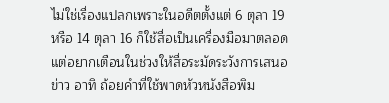ไม่ใช่เรื่องแปลกเพราะในอดีตตั้งแต่ 6 ตุลา 19 หรือ 14 ตุลา 16 ก็ใช้สื่อเป็นเครื่องมือมาตลอด แต่อยากเตือนในช่วงให้สื่อระมัดระวังการเสนอข่าว อาทิ ถ้อยคำที่ใช้พาดหัวหนังสือพิม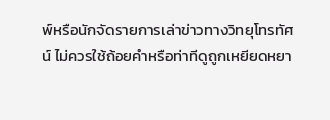พ์หรือนักจัดรายการเล่าข่าวทางวิทยุโทรทัศน์ ไม่ควรใช้ถ้อยคำหรือท่าทีดูถูกเหยียดหยา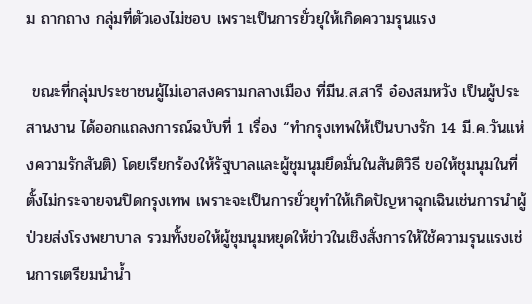ม ถากถาง กลุ่มที่ตัวเองไม่ชอบ เพราะเป็นการยั่วยุให้เกิดความรุนแรง

 ขณะที่กลุ่มประชาชนผู้ไม่เอาสงครามกลางเมือง ที่มีน.ส.สารี อ๋องสมหวัง เป็นผู้ประสานงาน ได้ออกแถลงการณ์ฉบับที่ 1 เรื่อง “ทำกรุงเทพให้เป็นบางรัก 14 มี.ค.วันแห่งความรักสันติ) โดยเรียกร้องให้รัฐบาลและผู้ชุมนุมยึดมั่นในสันติวิธี ขอให้ชุมนุมในที่ตั้งไม่กระจายจนปิดกรุงเทพ เพราะจะเป็นการยั่วยุทำให้เกิดปัญหาฉุกเฉินเช่นการนำผู้ป่วยส่งโรงพยาบาล รวมทั้งขอให้ผู้ชุมนุมหยุดให้ข่าวในเชิงสั่งการให้ใช้ความรุนแรงเช่นการเตรียมนำน้ำ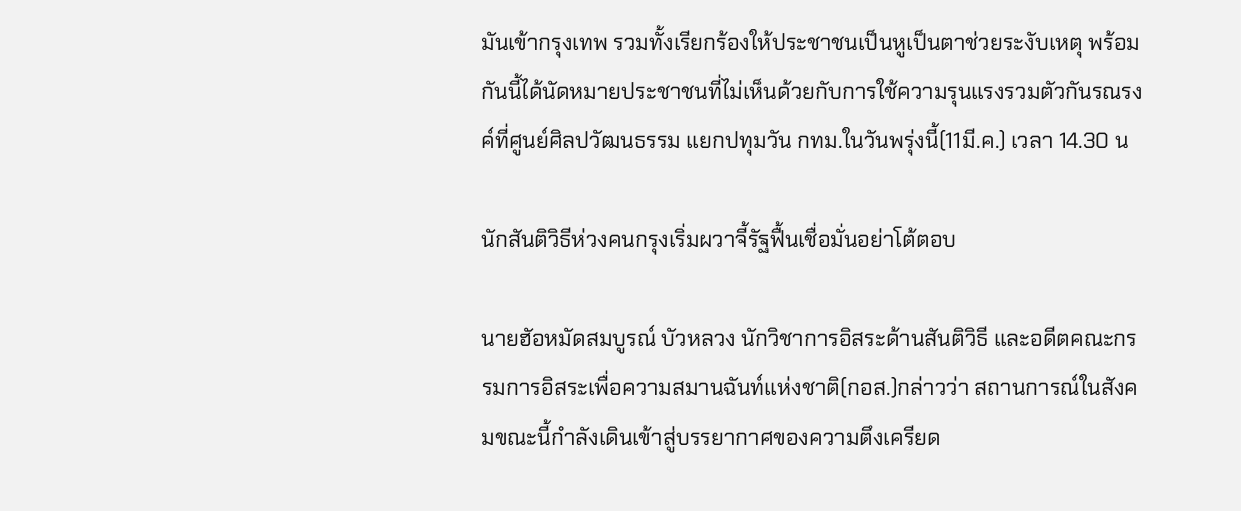มันเข้ากรุงเทพ รวมทั้งเรียกร้องให้ประชาชนเป็นหูเป็นตาช่วยระงับเหตุ พร้อมกันนี้ได้นัดหมายประชาชนที่ไม่เห็นด้วยกับการใช้ความรุนแรงรวมตัวกันรณรงค์ที่ศูนย์ศิลปวัฒนธรรม แยกปทุมวัน กทม.ในวันพรุ่งนี้(11มี.ค.) เวลา 14.30 น

นักสันติวิธีห่วงคนกรุงเริ่มผวาจี้รัฐฟื้นเชื่อมั่นอย่าโต้ตอบ

นายฮัอหมัดสมบูรณ์ บัวหลวง นักวิชาการอิสระด้านสันติวิธี และอดีตคณะกรรมการอิสระเพื่อความสมานฉันท์แห่งชาติ(กอส.)กล่าวว่า สถานการณ์ในสังคมขณะนี้กำลังเดินเข้าสู่บรรยากาศของความตึงเครียด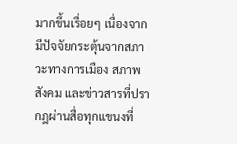มากขึ้นเรื่อยๆ เนื่องจากมีปัจจัยกระตุ้นจากสภาวะทางการเมือง สภาพสังคม และข่าวสารที่ปรากฎผ่านสื่อทุกแขนงที่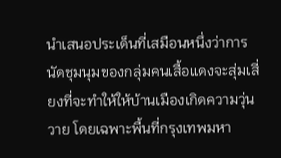นำเสนอประเด็นที่เสมือนหนึ่งว่าการนัดชุมนุมของกลุ่มคนเสื้อแดงจะสุ่มเสี่ยงที่จะทำให้ให้บ้านเมืองเกิดความวุ่นวาย โดยเฉพาะพื้นที่กรุงเทพมหา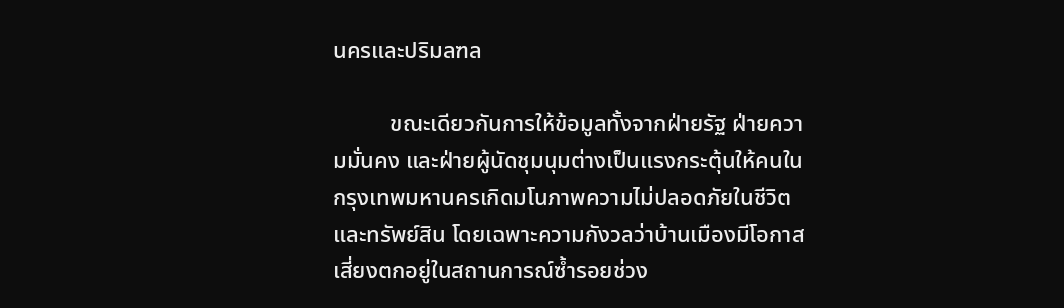นครและปริมลฑล

          ขณะเดียวกันการให้ข้อมูลทั้งจากฝ่ายรัฐ ฝ่ายความมั่นคง และฝ่ายผู้นัดชุมนุมต่างเป็นแรงกระตุ้นให้คนในกรุงเทพมหานครเกิดมโนภาพความไม่ปลอดภัยในชีวิตและทรัพย์สิน โดยเฉพาะความกังวลว่าบ้านเมืองมีโอกาสเสี่ยงตกอยู่ในสถานการณ์ซ้ำรอยช่วง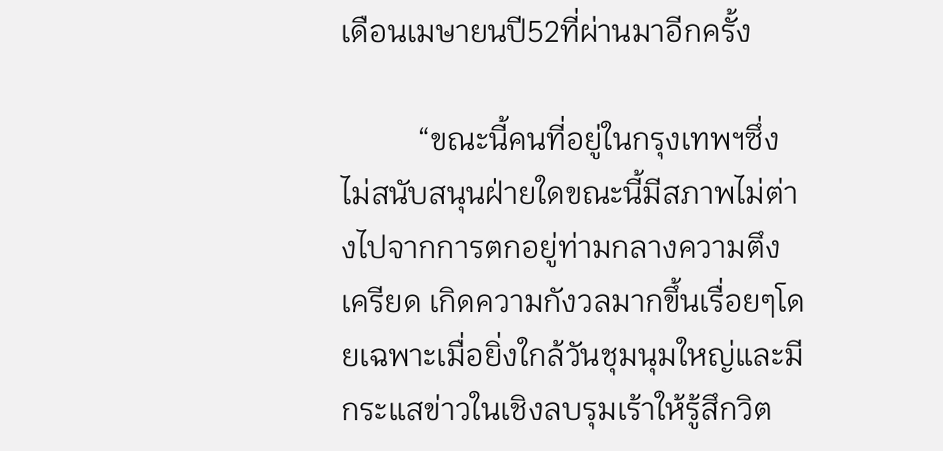เดือนเมษายนปี52ที่ผ่านมาอีกครั้ง

          “ขณะนี้คนที่อยู่ในกรุงเทพฯซึ่งไม่สนับสนุนฝ่ายใดขณะนี้มีสภาพไม่ต่างไปจากการตกอยู่ท่ามกลางความตึงเครียด เกิดความกังวลมากขึ้นเรื่อยๆโดยเฉพาะเมื่อยิ่งใกล้วันชุมนุมใหญ่และมีกระแสข่าวในเชิงลบรุมเร้าให้รู้สึกวิต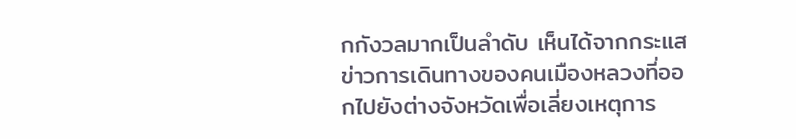กกังวลมากเป็นลำดับ เห็นได้จากกระแสข่าวการเดินทางของคนเมืองหลวงที่ออกไปยังต่างจังหวัดเพื่อเลี่ยงเหตุการ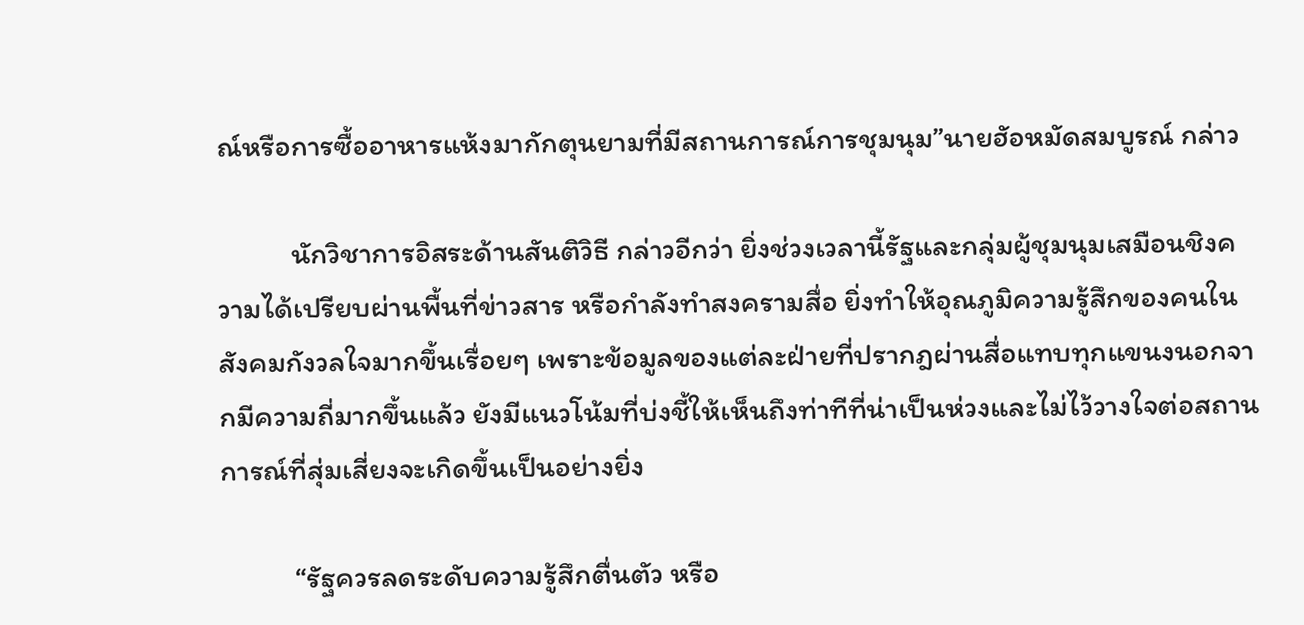ณ์หรือการซื้ออาหารแห้งมากักตุนยามที่มีสถานการณ์การชุมนุม”นายฮัอหมัดสมบูรณ์ กล่าว

           นักวิชาการอิสระด้านสันติวิธี กล่าวอีกว่า ยิ่งช่วงเวลานี้รัฐและกลุ่มผู้ชุมนุมเสมือนชิงความได้เปรียบผ่านพื้นที่ข่าวสาร หรือกำลังทำสงครามสื่อ ยิ่งทำให้อุณภูมิความรู้สึกของคนในสังคมกังวลใจมากขึ้นเรื่อยๆ เพราะข้อมูลของแต่ละฝ่ายที่ปรากฎผ่านสื่อแทบทุกแขนงนอกจากมีความถี่มากขึ้นแล้ว ยังมีแนวโน้มที่บ่งชี้ให้เห็นถึงท่าทีที่น่าเป็นห่วงและไม่ไว้วางใจต่อสถานการณ์ที่สุ่มเสี่ยงจะเกิดขึ้นเป็นอย่างยิ่ง

           “รัฐควรลดระดับความรู้สึกตื่นตัว หรือ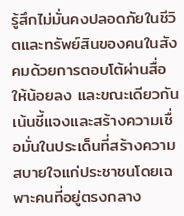รู้สึกไม่มั่นคงปลอดภัยในชีวิตและทรัพย์สินของคนในสังคมด้วยการตอบโต้ผ่านสื่อให้น้อยลง และขณะเดียวกันเน้นชี้แจงและสร้างความเชื่อมั่นในประเด็นที่สร้างความสบายใจแก่ประชาชนโดยเฉพาะคนที่อยู่ตรงกลาง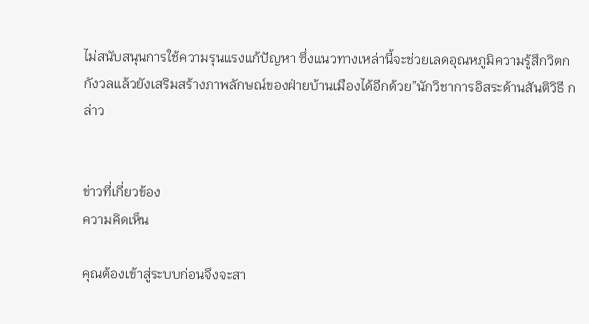ไม่สนับสนุนการใช้ความรุนแรงแก้ปัญหา ซึ่งแนวทางเหล่านี้จะช่วยเลดอุณหภูมิความรู้สึกวิตกกังวลแล้วยังเสริมสร้างภาพลักษณ์ของฝ่ายบ้านเมืองได้อีกด้วย”นักวิชาการอิสระด้านสันติวิธี กล่าว


ข่าวที่เกี่ยวข้อง
ความคิดเห็น

คุณต้องเข้าสู่ระบบก่อนจึงจะสา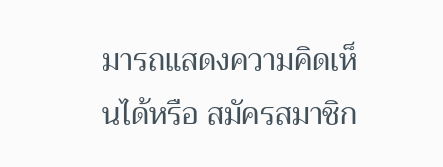มารถแสดงความคิดเห็นได้หรือ สมัครสมาชิก